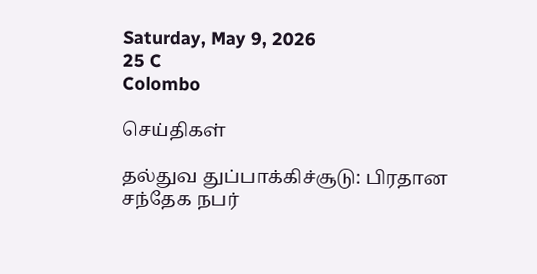Saturday, May 9, 2026
25 C
Colombo

செய்திகள்

தல்துவ துப்பாக்கிச்சூடு: பிரதான சந்தேக நபர்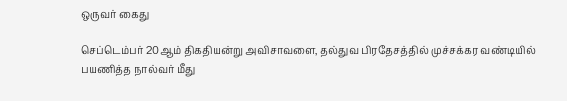ஒருவர் கைது

செப்டெம்பர் 20ஆம் திகதியன்று அவிசாவளை, தல்துவ பிரதேசத்தில் முச்சக்கர வண்டியில் பயணித்த நால்வர் மீது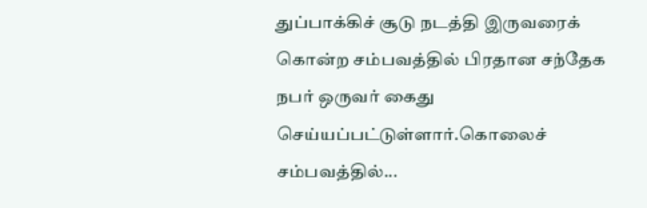துப்பாக்கிச் சூடு நடத்தி இருவரைக் கொன்ற சம்பவத்தில் பிரதான சந்தேக நபர் ஒருவர் கைது செய்யப்பட்டுள்ளார்.கொலைச் சம்பவத்தில்...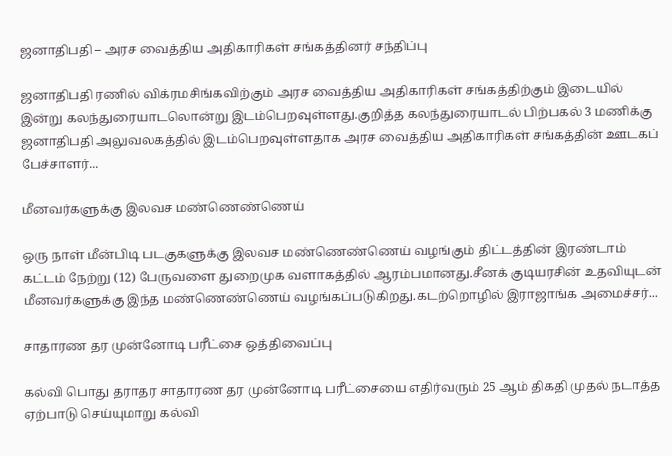ஜனாதிபதி – அரச வைத்திய அதிகாரிகள் சங்கத்தினர் சந்திப்பு

ஜனாதிபதி ரணில் விக்ரமசிங்கவிற்கும் அரச வைத்திய அதிகாரிகள் சங்கத்திற்கும் இடையில் இன்று கலந்துரையாடலொன்று இடம்பெறவுள்ளது.குறித்த கலந்துரையாடல் பிற்பகல் 3 மணிக்கு ஜனாதிபதி அலுவலகத்தில் இடம்பெறவுள்ளதாக அரச வைத்திய அதிகாரிகள் சங்கத்தின் ஊடகப் பேச்சாளர்...

மீனவர்களுக்கு இலவச மண்ணெண்ணெய்

ஒரு நாள் மீன்பிடி படகுகளுக்கு இலவச மண்ணெண்ணெய் வழங்கும் திட்டத்தின் இரண்டாம் கட்டம் நேற்று (12) பேருவளை துறைமுக வளாகத்தில் ஆரம்பமானது.சீனக் குடியரசின் உதவியுடன் மீனவர்களுக்கு இந்த மண்ணெண்ணெய் வழங்கப்படுகிறது.கடற்றொழில் இராஜாங்க அமைச்சர்...

சாதாரண தர முன்னோடி பரீட்சை ஒத்திவைப்பு

கல்வி பொது தராதர சாதாரண தர முன்னோடி பரீட்சையை எதிர்வரும் 25 ஆம் திகதி முதல் நடாத்த ஏற்பாடு செய்யுமாறு கல்வி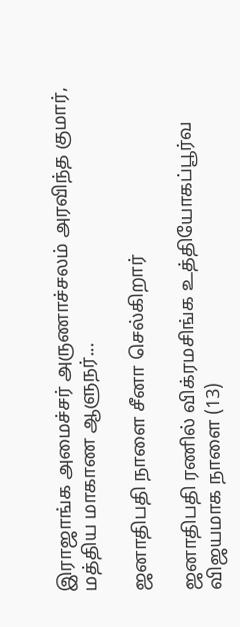இராஜாங்க அமைச்சர் அருணாச்சலம் அரவிந்த குமார், மத்திய மாகாண ஆளுநர்...

ஜனாதிபதி நாளை சீனா செல்கிறார்

ஜனாதிபதி ரணில் விக்ரமசிங்க உத்தியோகப்பூர்வ விஜயமாக நாளை (13)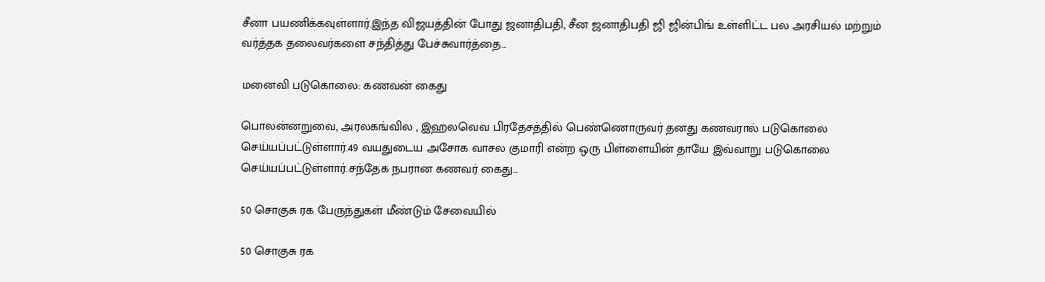சீனா பயணிக்கவுள்ளார்.இந்த விஜயத்தின் போது ஜனாதிபதி, சீன ஜனாதிபதி ஜி ஜின்பிங் உள்ளிட்ட பல அரசியல் மற்றும் வர்த்தக தலைவர்களை சந்தித்து பேச்சுவார்த்தை...

மனைவி படுகொலை: கணவன் கைது

பொலன்னறுவை, அரலகங்வில , இஹலவெவ பிரதேசத்தில் பெண்ணொருவர் தனது கணவரால் படுகொலை செய்யப்பட்டுள்ளார்.49 வயதுடைய அசோக வாசல குமாரி என்ற ஒரு பிள்ளையின் தாயே இவ்வாறு படுகொலை செய்யப்பட்டுள்ளார்.சந்தேக நபரான கணவர் கைது...

50 சொகுசு ரக பேருந்துகள் மீண்டும் சேவையில்

50 சொகுசு ரக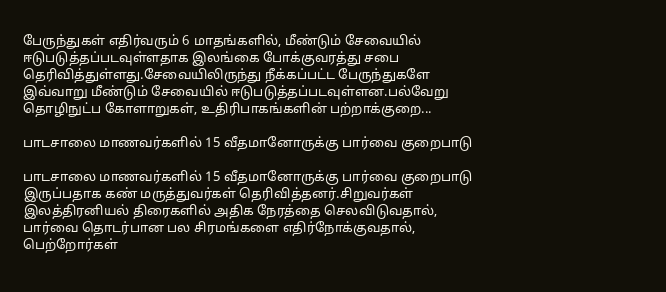பேருந்துகள் எதிர்வரும் 6 மாதங்களில், மீண்டும் சேவையில் ஈடுபடுத்தப்படவுள்ளதாக இலங்கை போக்குவரத்து சபை தெரிவித்துள்ளது.சேவையிலிருந்து நீக்கப்பட்ட பேருந்துகளே இவ்வாறு மீண்டும் சேவையில் ஈடுபடுத்தப்படவுள்ளன.பல்வேறு தொழிநுட்ப கோளாறுகள், உதிரிபாகங்களின் பற்றாக்குறை...

பாடசாலை மாணவர்களில் 15 வீதமானோருக்கு பார்வை குறைபாடு

பாடசாலை மாணவர்களில் 15 வீதமானோருக்கு பார்வை குறைபாடு இருப்பதாக கண் மருத்துவர்கள் தெரிவித்தனர்.சிறுவர்கள் இலத்திரனியல் திரைகளில் அதிக நேரத்தை செலவிடுவதால், பார்வை தொடர்பான பல சிரமங்களை எதிர்நோக்குவதால், பெற்றோர்கள்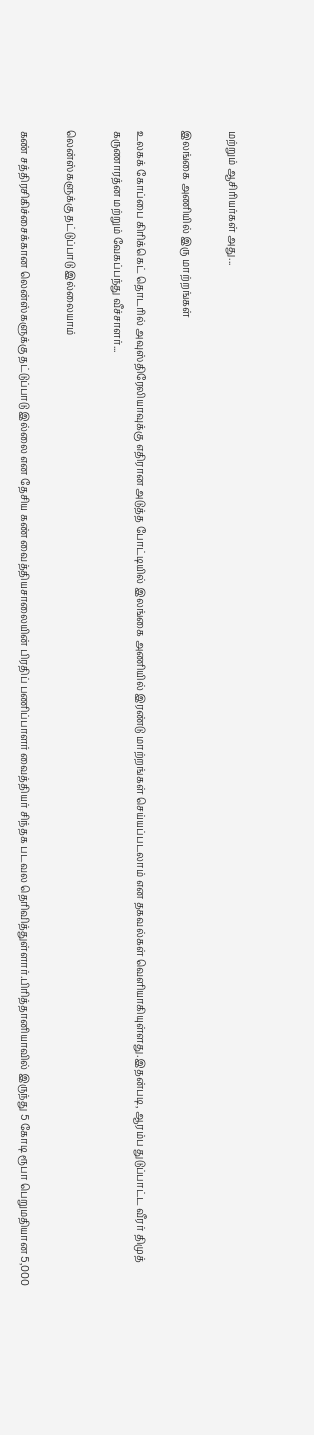மற்றும் ஆசிரியர்கள் அது...

இலங்கை அணியில் இரு மாற்றங்கள்

உலகக் கோப்பை கிரிக்கெட் தொடரில் அவுஸ்திரேலியாவுக்கு எதிரான அடுத்த போட்டியில் இலங்கை அணியில் இரண்டு மாற்றங்கள் செய்யப்படலாம் என தகவல்கள் வெளியாகியுள்ளது.இதன்படி, ஆரம்ப துடுப்பாட்ட வீரர் திமுத் கருணாரத்ன மற்றும் வேகப்பந்து வீச்சாளர்...

லென்ஸ்களுக்கு தட்டுப்பாடு இல்லையாம்

கண் சத்திரசிகிச்சைக்கான லென்ஸ்களுக்கு தட்டுப்பாடு இல்லை என தேசிய கண் வைத்தியசாலையின் பிரதிப் பணிப்பாளர் வைத்தியர் சிந்தக படவல தெரிவித்துள்ளார்.பிரித்தானியாவில் இருந்து 5 கோடி ரூபா பெறுமதியான 5,000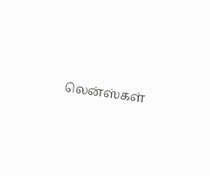லென்ஸ்கள்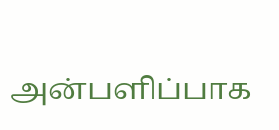அன்பளிப்பாக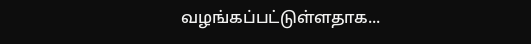வழங்கப்பட்டுள்ளதாக...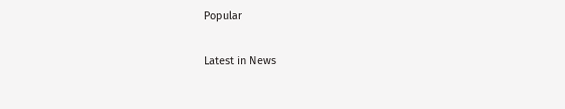Popular

Latest in News